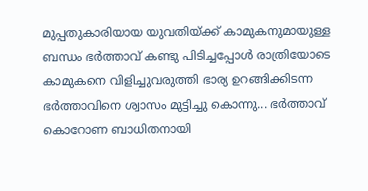മുപ്പതുകാരിയായ യുവതിയ്ക്ക് കാമുകനുമായുള്ള ബന്ധം ഭർത്താവ് കണ്ടു പിടിച്ചപ്പോൾ രാത്രിയോടെ കാമുകനെ വിളിച്ചുവരുത്തി ഭാര്യ ഉറങ്ങിക്കിടന്ന ഭർത്താവിനെ ശ്വാസം മുട്ടിച്ചു കൊന്നു... ഭർത്താവ് കൊറോണ ബാധിതനായി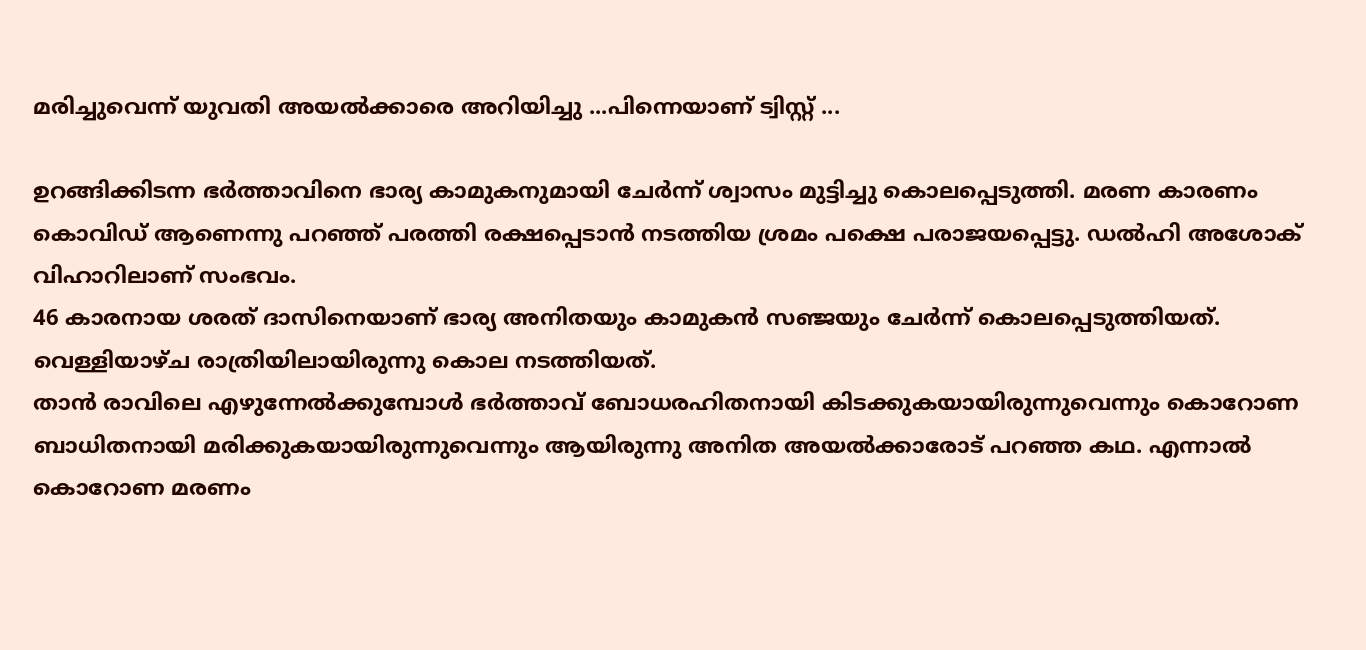മരിച്ചുവെന്ന് യുവതി അയൽക്കാരെ അറിയിച്ചു ...പിന്നെയാണ് ട്വിസ്റ്റ് ...

ഉറങ്ങിക്കിടന്ന ഭർത്താവിനെ ഭാര്യ കാമുകനുമായി ചേർന്ന് ശ്വാസം മുട്ടിച്ചു കൊലപ്പെടുത്തി. മരണ കാരണം കൊവിഡ് ആണെന്നു പറഞ്ഞ് പരത്തി രക്ഷപ്പെടാൻ നടത്തിയ ശ്രമം പക്ഷെ പരാജയപ്പെട്ടു. ഡൽഹി അശോക് വിഹാറിലാണ് സംഭവം.
46 കാരനായ ശരത് ദാസിനെയാണ് ഭാര്യ അനിതയും കാമുകൻ സഞ്ജയും ചേർന്ന് കൊലപ്പെടുത്തിയത്. വെള്ളിയാഴ്ച രാത്രിയിലായിരുന്നു കൊല നടത്തിയത്.
താൻ രാവിലെ എഴുന്നേൽക്കുമ്പോൾ ഭർത്താവ് ബോധരഹിതനായി കിടക്കുകയായിരുന്നുവെന്നും കൊറോണ ബാധിതനായി മരിക്കുകയായിരുന്നുവെന്നും ആയിരുന്നു അനിത അയൽക്കാരോട് പറഞ്ഞ കഥ. എന്നാൽ കൊറോണ മരണം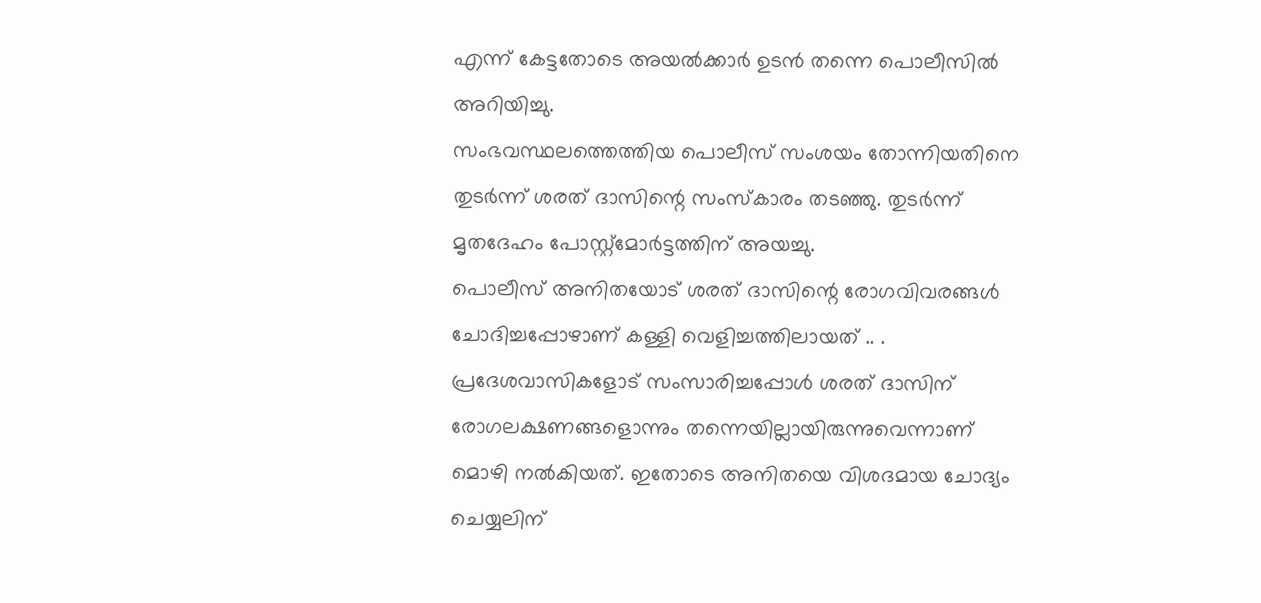എന്ന് കേട്ടതോടെ അയൽക്കാർ ഉടൻ തന്നെ പൊലീസിൽ അറിയിച്ചു.
സംഭവസ്ഥലത്തെത്തിയ പൊലീസ് സംശയം തോന്നിയതിനെ തുടർന്ന് ശരത് ദാസിന്റെ സംസ്കാരം തടഞ്ഞു. തുടർന്ന് മൃതദേഹം പോസ്റ്റ്മോർട്ടത്തിന് അയച്ചു.
പൊലീസ് അനിതയോട് ശരത് ദാസിന്റെ രോഗവിവരങ്ങൾ ചോദിച്ചപ്പോഴാണ് കള്ളി വെളിച്ചത്തിലായത് .. . പ്രദേശവാസികളോട് സംസാരിച്ചപ്പോൾ ശരത് ദാസിന് രോഗലക്ഷണങ്ങളൊന്നും തന്നെയില്ലായിരുന്നുവെന്നാണ് മൊഴി നൽകിയത്. ഇതോടെ അനിതയെ വിശദമായ ചോദ്യം ചെയ്യലിന്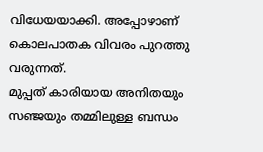വിധേയയാക്കി. അപ്പോഴാണ് കൊലപാതക വിവരം പുറത്തു വരുന്നത്.
മുപ്പത് കാരിയായ അനിതയും സഞ്ജയും തമ്മിലുള്ള ബന്ധം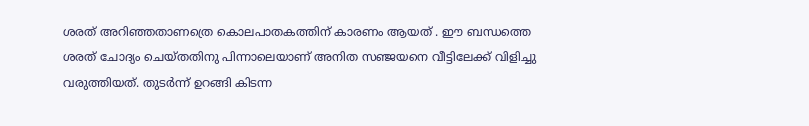ശരത് അറിഞ്ഞതാണത്രെ കൊലപാതകത്തിന് കാരണം ആയത് . ഈ ബന്ധത്തെ ശരത് ചോദ്യം ചെയ്തതിനു പിന്നാലെയാണ് അനിത സഞ്ജയനെ വീട്ടിലേക്ക് വിളിച്ചു വരുത്തിയത്. തുടർന്ന് ഉറങ്ങി കിടന്ന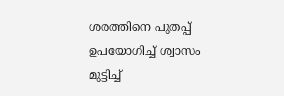ശരത്തിനെ പുതപ്പ് ഉപയോഗിച്ച് ശ്വാസം മുട്ടിച്ച്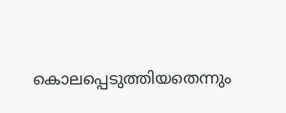കൊലപ്പെടുത്തിയതെന്നും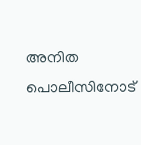അനിത പൊലീസിനോട്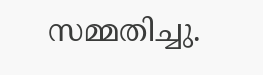സമ്മതിച്ചു.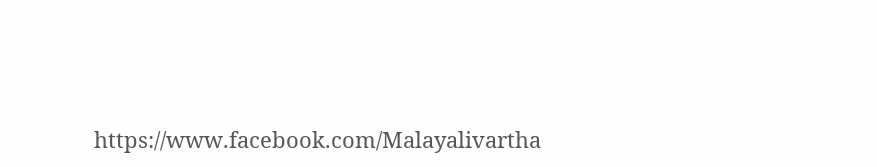https://www.facebook.com/Malayalivartha